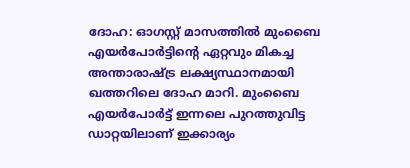ദോഹ: ഓഗസ്റ്റ് മാസത്തിൽ മുംബൈ എയർപോർട്ടിന്റെ ഏറ്റവും മികച്ച അന്താരാഷ്ട്ര ലക്ഷ്യസ്ഥാനമായി ഖത്തറിലെ ദോഹ മാറി. മുംബൈ എയർപോർട്ട് ഇന്നലെ പുറത്തുവിട്ട ഡാറ്റയിലാണ് ഇക്കാര്യം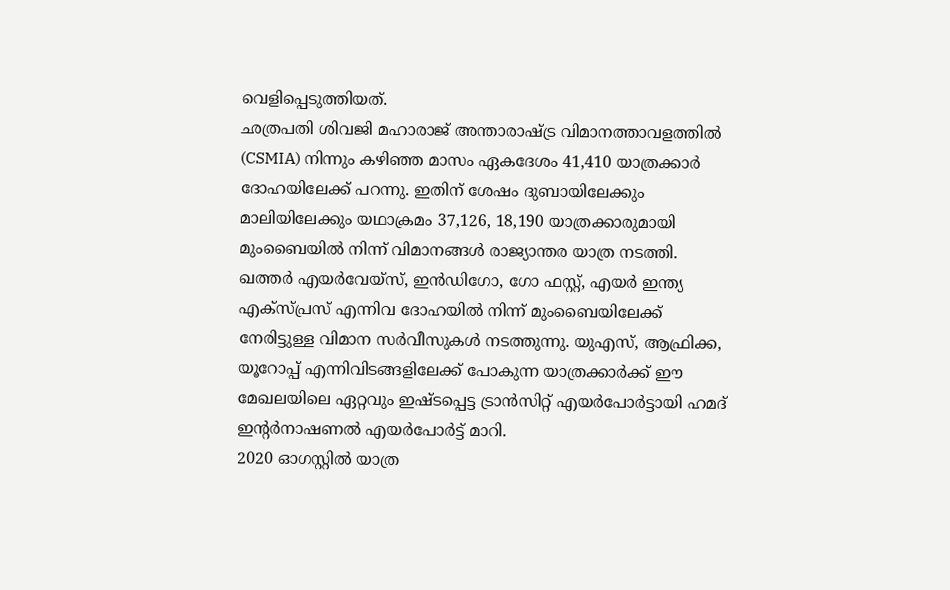വെളിപ്പെടുത്തിയത്.
ഛത്രപതി ശിവജി മഹാരാജ് അന്താരാഷ്ട്ര വിമാനത്താവളത്തിൽ (CSMIA) നിന്നും കഴിഞ്ഞ മാസം ഏകദേശം 41,410 യാത്രക്കാർ ദോഹയിലേക്ക് പറന്നു. ഇതിന് ശേഷം ദുബായിലേക്കും മാലിയിലേക്കും യഥാക്രമം 37,126, 18,190 യാത്രക്കാരുമായി മുംബൈയിൽ നിന്ന് വിമാനങ്ങൾ രാജ്യാന്തര യാത്ര നടത്തി.
ഖത്തർ എയർവേയ്സ്, ഇൻഡിഗോ, ഗോ ഫസ്റ്റ്, എയർ ഇന്ത്യ എക്സ്പ്രസ് എന്നിവ ദോഹയിൽ നിന്ന് മുംബൈയിലേക്ക് നേരിട്ടുള്ള വിമാന സർവീസുകൾ നടത്തുന്നു. യുഎസ്, ആഫ്രിക്ക, യൂറോപ്പ് എന്നിവിടങ്ങളിലേക്ക് പോകുന്ന യാത്രക്കാർക്ക് ഈ മേഖലയിലെ ഏറ്റവും ഇഷ്ടപ്പെട്ട ട്രാൻസിറ്റ് എയർപോർട്ടായി ഹമദ് ഇന്റർനാഷണൽ എയർപോർട്ട് മാറി.
2020 ഓഗസ്റ്റിൽ യാത്ര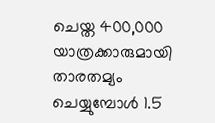ചെയ്ത 400,000 യാത്രക്കാരുമായി താരതമ്യം ചെയ്യുമ്പോൾ 1.5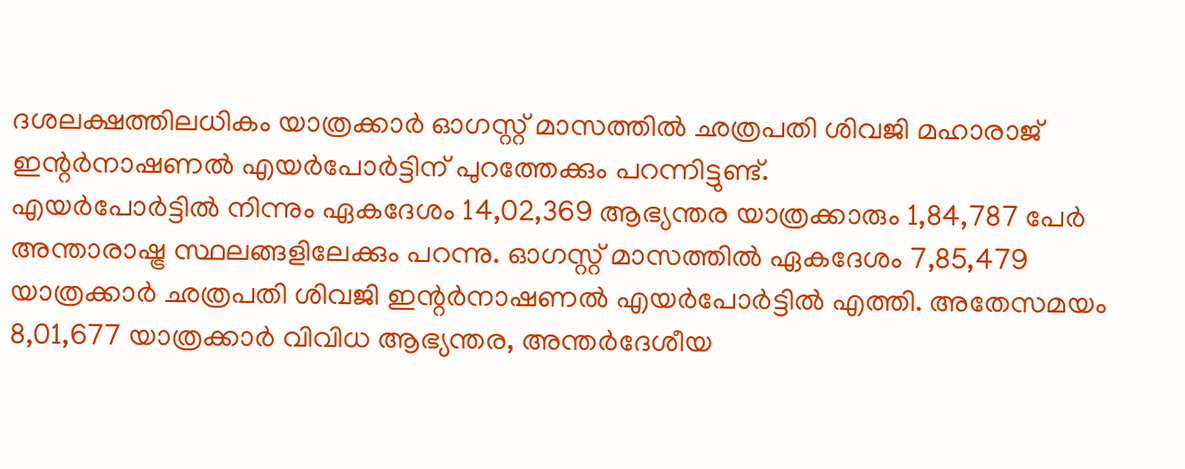ദശലക്ഷത്തിലധികം യാത്രക്കാർ ഓഗസ്റ്റ് മാസത്തിൽ ഛത്രപതി ശിവജി മഹാരാജ് ഇന്റർനാഷണൽ എയർപോർട്ടിന് പുറത്തേക്കും പറന്നിട്ടുണ്ട്.
എയർപോർട്ടിൽ നിന്നും ഏകദേശം 14,02,369 ആഭ്യന്തര യാത്രക്കാരും 1,84,787 പേർ അന്താരാഷ്ട്ര സ്ഥലങ്ങളിലേക്കും പറന്നു. ഓഗസ്റ്റ് മാസത്തിൽ ഏകദേശം 7,85,479 യാത്രക്കാർ ഛത്രപതി ശിവജി ഇന്റർനാഷണൽ എയർപോർട്ടിൽ എത്തി. അതേസമയം 8,01,677 യാത്രക്കാർ വിവിധ ആഭ്യന്തര, അന്തർദേശീയ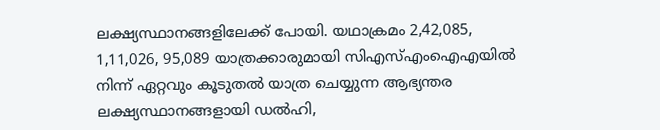ലക്ഷ്യസ്ഥാനങ്ങളിലേക്ക് പോയി. യഥാക്രമം 2,42,085, 1,11,026, 95,089 യാത്രക്കാരുമായി സിഎസ്എംഐഎയിൽ നിന്ന് ഏറ്റവും കൂടുതൽ യാത്ര ചെയ്യുന്ന ആഭ്യന്തര ലക്ഷ്യസ്ഥാനങ്ങളായി ഡൽഹി,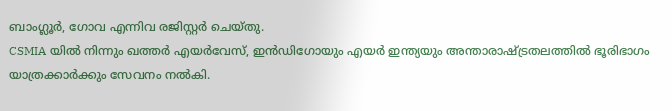ബാംഗ്ലൂർ, ഗോവ എന്നിവ രജിസ്റ്റർ ചെയ്തു.
CSMIA യിൽ നിന്നും ഖത്തർ എയർവേസ്, ഇൻഡിഗോയും എയർ ഇന്ത്യയും അന്താരാഷ്ട്രതലത്തിൽ ഭൂരിഭാഗം യാത്രക്കാർക്കും സേവനം നൽകി.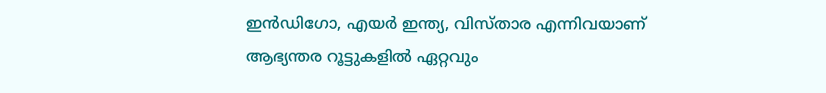ഇൻഡിഗോ, എയർ ഇന്ത്യ, വിസ്താര എന്നിവയാണ് ആഭ്യന്തര റൂട്ടുകളിൽ ഏറ്റവും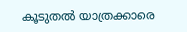കൂടുതൽ യാത്രക്കാരെ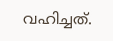വഹിച്ചത്.